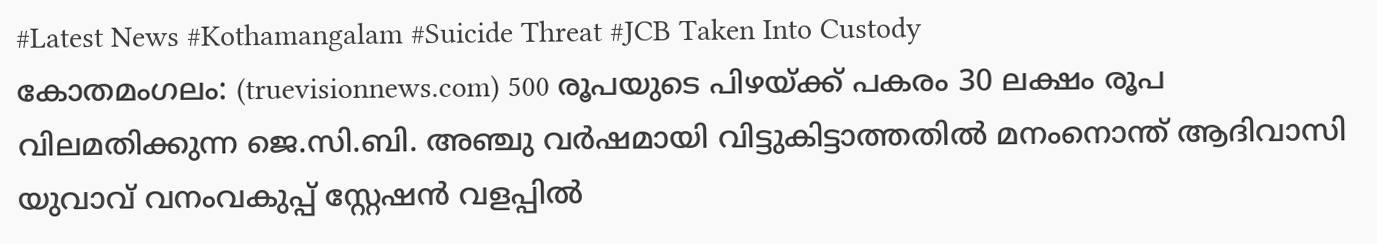#Latest News #Kothamangalam #Suicide Threat #JCB Taken Into Custody
കോതമംഗലം: (truevisionnews.com) 500 രൂപയുടെ പിഴയ്ക്ക് പകരം 30 ലക്ഷം രൂപ വിലമതിക്കുന്ന ജെ.സി.ബി. അഞ്ചു വർഷമായി വിട്ടുകിട്ടാത്തതിൽ മനംനൊന്ത് ആദിവാസി യുവാവ് വനംവകുപ്പ് സ്റ്റേഷൻ വളപ്പിൽ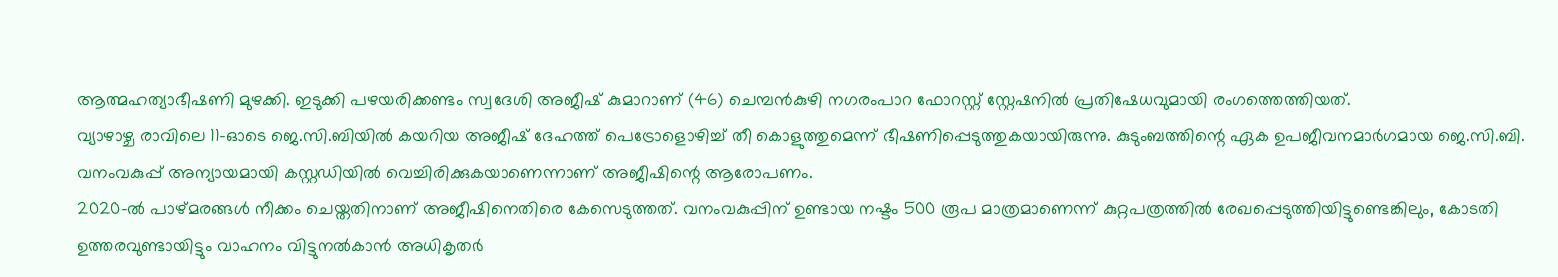ആത്മഹത്യാഭീഷണി മുഴക്കി. ഇടുക്കി പഴയരിക്കണ്ടം സ്വദേശി അജീഷ് കുമാറാണ് (46) ചെമ്പൻകുഴി നഗരംപാറ ഫോറസ്റ്റ് സ്റ്റേഷനിൽ പ്രതിഷേധവുമായി രംഗത്തെത്തിയത്.
വ്യാഴാഴ്ച രാവിലെ 11-ഓടെ ജെ.സി.ബിയിൽ കയറിയ അജീഷ് ദേഹത്ത് പെട്രോളൊഴിച്ച് തീ കൊളുത്തുമെന്ന് ഭീഷണിപ്പെടുത്തുകയായിരുന്നു. കുടുംബത്തിന്റെ ഏക ഉപജീവനമാർഗമായ ജെ.സി.ബി. വനംവകുപ്പ് അന്യായമായി കസ്റ്റഡിയിൽ വെച്ചിരിക്കുകയാണെന്നാണ് അജീഷിന്റെ ആരോപണം.
2020-ൽ പാഴ്മരങ്ങൾ നീക്കം ചെയ്തതിനാണ് അജീഷിനെതിരെ കേസെടുത്തത്. വനംവകുപ്പിന് ഉണ്ടായ നഷ്ടം 500 രൂപ മാത്രമാണെന്ന് കുറ്റപത്രത്തിൽ രേഖപ്പെടുത്തിയിട്ടുണ്ടെങ്കിലും, കോടതി ഉത്തരവുണ്ടായിട്ടും വാഹനം വിട്ടുനൽകാൻ അധികൃതർ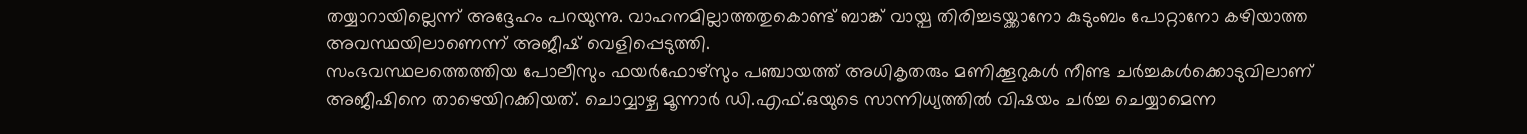തയ്യാറായില്ലെന്ന് അദ്ദേഹം പറയുന്നു. വാഹനമില്ലാത്തതുകൊണ്ട് ബാങ്ക് വായ്പ തിരിച്ചടയ്ക്കാനോ കുടുംബം പോറ്റാനോ കഴിയാത്ത അവസ്ഥയിലാണെന്ന് അജീഷ് വെളിപ്പെടുത്തി.
സംഭവസ്ഥലത്തെത്തിയ പോലീസും ഫയർഫോഴ്സും പഞ്ചായത്ത് അധികൃതരും മണിക്കൂറുകൾ നീണ്ട ചർച്ചകൾക്കൊടുവിലാണ് അജീഷിനെ താഴെയിറക്കിയത്. ചൊവ്വാഴ്ച മൂന്നാർ ഡി.എഫ്.ഒയുടെ സാന്നിധ്യത്തിൽ വിഷയം ചർച്ച ചെയ്യാമെന്ന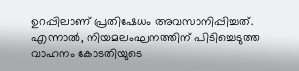ഉറപ്പിലാണ് പ്രതിഷേധം അവസാനിപ്പിച്ചത്.
എന്നാൽ, നിയമലംഘനത്തിന് പിടിച്ചെടുത്ത വാഹനം കോടതിയുടെ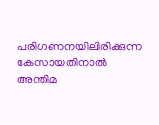പരിഗണനയിലിരിക്കുന്ന കേസായതിനാൽ അന്തിമ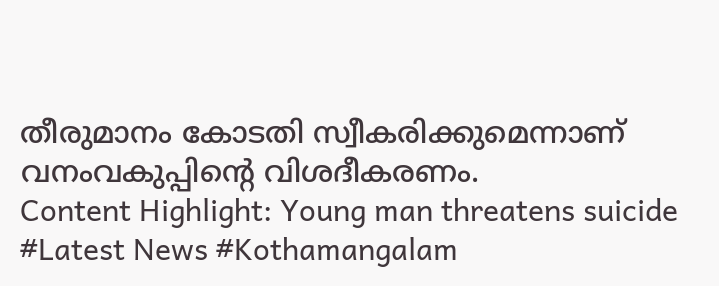തീരുമാനം കോടതി സ്വീകരിക്കുമെന്നാണ് വനംവകുപ്പിന്റെ വിശദീകരണം.
Content Highlight: Young man threatens suicide
#Latest News #Kothamangalam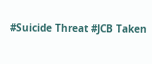#Suicide Threat #JCB Taken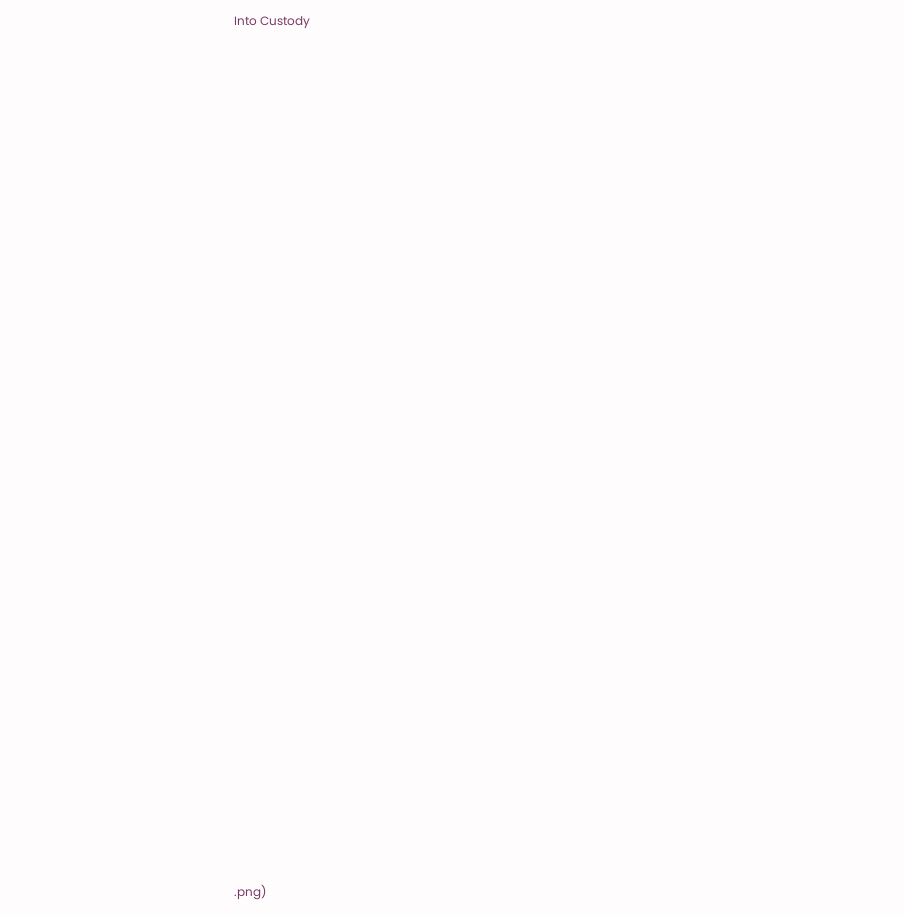Into Custody
































.png)